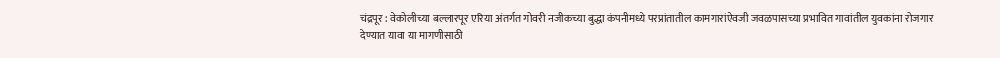चंद्रपूर : वेकोलीच्या बल्लारपूर एरिया अंतर्गत गोवरी नजीकच्या बुद्धा कंपनीमध्ये परप्रांतातील कामगारांऐवजी जवळपासच्या प्रभावित गावांतील युवकांना रोजगार देण्यात यावा या मागणीसाठी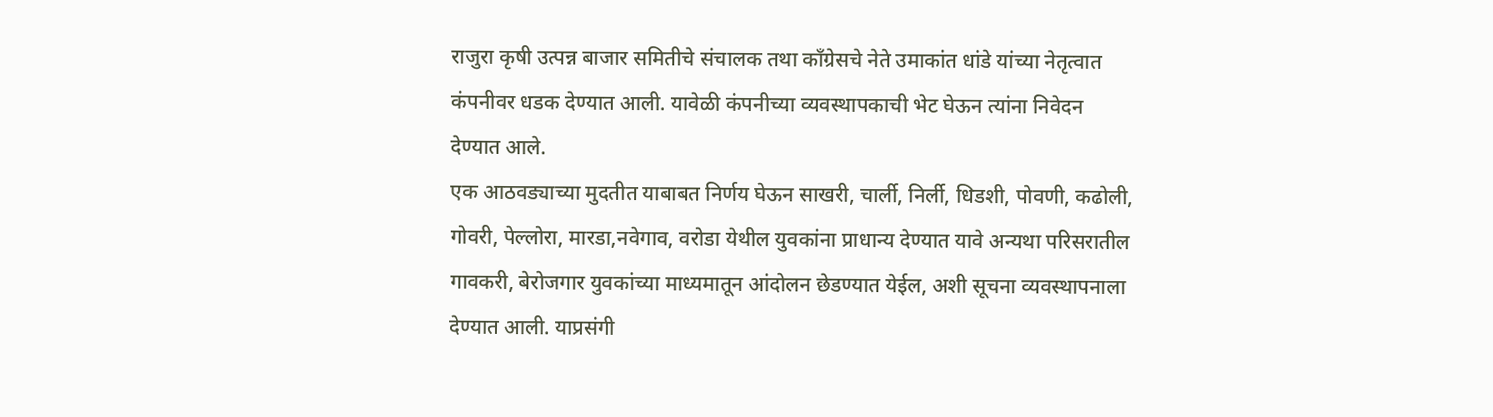राजुरा कृषी उत्पन्न बाजार समितीचे संचालक तथा काँग्रेसचे नेते उमाकांत धांडे यांच्या नेतृत्वात कंपनीवर धडक देण्यात आली. यावेळी कंपनीच्या व्यवस्थापकाची भेट घेऊन त्यांना निवेदन देण्यात आले.
एक आठवड्याच्या मुदतीत याबाबत निर्णय घेऊन साखरी, चार्ली, निर्ली, धिडशी, पोवणी, कढोली, गोवरी, पेल्लोरा, मारडा,नवेगाव, वरोडा येथील युवकांना प्राधान्य देण्यात यावे अन्यथा परिसरातील गावकरी, बेरोजगार युवकांच्या माध्यमातून आंदोलन छेडण्यात येईल, अशी सूचना व्यवस्थापनाला देण्यात आली. याप्रसंगी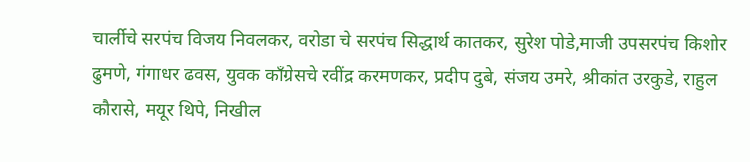चार्लीचे सरपंच विजय निवलकर, वरोडा चे सरपंच सिद्धार्थ कातकर, सुरेश पोडे,माजी उपसरपंच किशोर ढुमणे, गंगाधर ढवस, युवक काँग्रेसचे रवींद्र करमणकर, प्रदीप दुबे, संजय उमरे, श्रीकांत उरकुडे, राहुल कौरासे, मयूर थिपे, निखील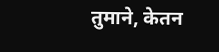तुमाने, केतन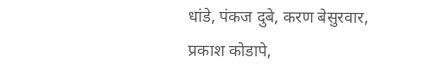धांडे, पंकज दुबे, करण बेसुरवार, प्रकाश कोडापे,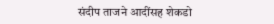संदीप ताजने आदींसह शेकडो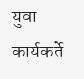युवा कार्यकर्ते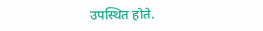उपस्थित होते.